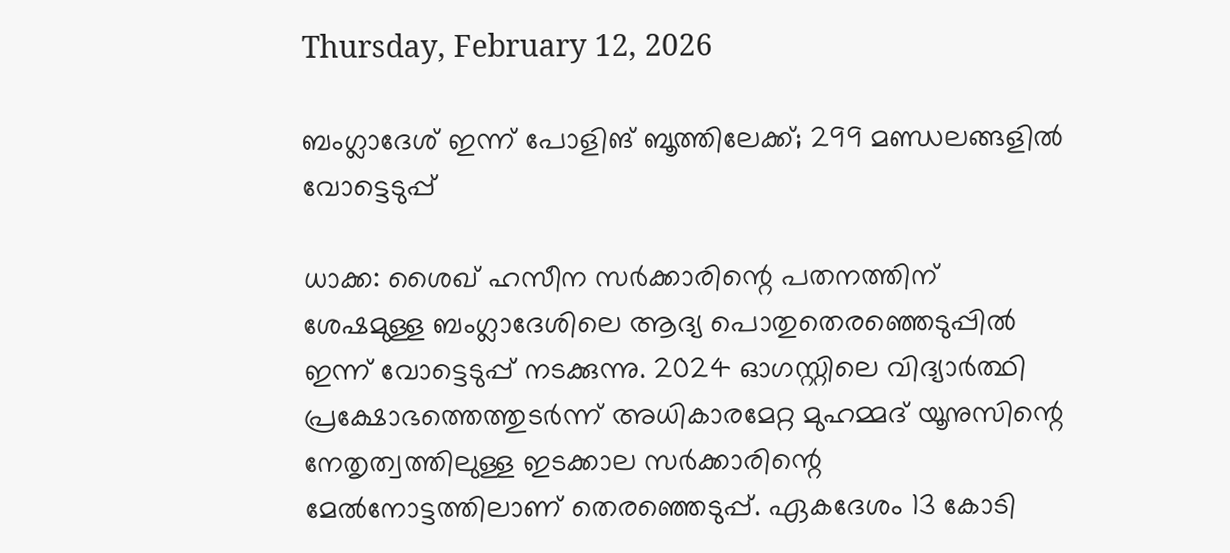Thursday, February 12, 2026

ബംഗ്ലാദേശ് ഇന്ന് പോളിങ് ബൂത്തിലേക്ക്; 299 മണ്ഡലങ്ങളില്‍ വോട്ടെടുപ്പ്

ധാക്ക: ശൈഖ് ഹസീന സര്‍ക്കാരിന്റെ പതനത്തിന് ശേഷമുള്ള ബംഗ്ലാദേശിലെ ആദ്യ പൊതുതെരഞ്ഞെടുപ്പില്‍ ഇന്ന് വോട്ടെടുപ്പ് നടക്കുന്നു. 2024 ഓഗസ്റ്റിലെ വിദ്യാര്‍ത്ഥി പ്രക്ഷോഭത്തെത്തുടര്‍ന്ന് അധികാരമേറ്റ മുഹമ്മദ് യൂനുസിന്റെ നേതൃത്വത്തിലുള്ള ഇടക്കാല സര്‍ക്കാരിന്റെ മേല്‍നോട്ടത്തിലാണ് തെരഞ്ഞെടുപ്പ്. ഏകദേശം 13 കോടി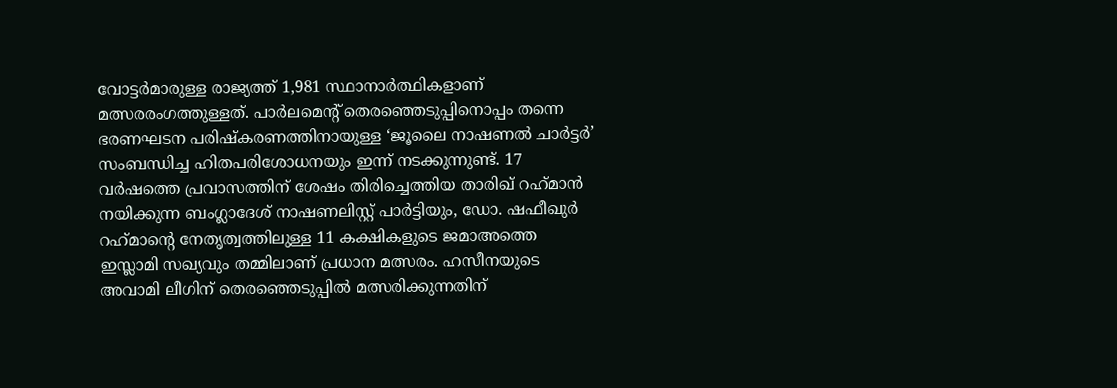വോട്ടര്‍മാരുള്ള രാജ്യത്ത് 1,981 സ്ഥാനാര്‍ത്ഥികളാണ് മത്സരരംഗത്തുള്ളത്. പാര്‍ലമെന്റ് തെരഞ്ഞെടുപ്പിനൊപ്പം തന്നെ ഭരണഘടന പരിഷ്‌കരണത്തിനായുള്ള ‘ജൂലൈ നാഷണല്‍ ചാര്‍ട്ടര്‍’ സംബന്ധിച്ച ഹിതപരിശോധനയും ഇന്ന് നടക്കുന്നുണ്ട്. 17 വര്‍ഷത്തെ പ്രവാസത്തിന് ശേഷം തിരിച്ചെത്തിയ താരിഖ് റഹ്‌മാന്‍ നയിക്കുന്ന ബംഗ്ലാദേശ് നാഷണലിസ്റ്റ് പാര്‍ട്ടിയും, ഡോ. ഷഫീഖുര്‍ റഹ്‌മാന്റെ നേതൃത്വത്തിലുള്ള 11 കക്ഷികളുടെ ജമാഅത്തെ ഇസ്ലാമി സഖ്യവും തമ്മിലാണ് പ്രധാന മത്സരം. ഹസീനയുടെ അവാമി ലീഗിന് തെരഞ്ഞെടുപ്പില്‍ മത്സരിക്കുന്നതിന്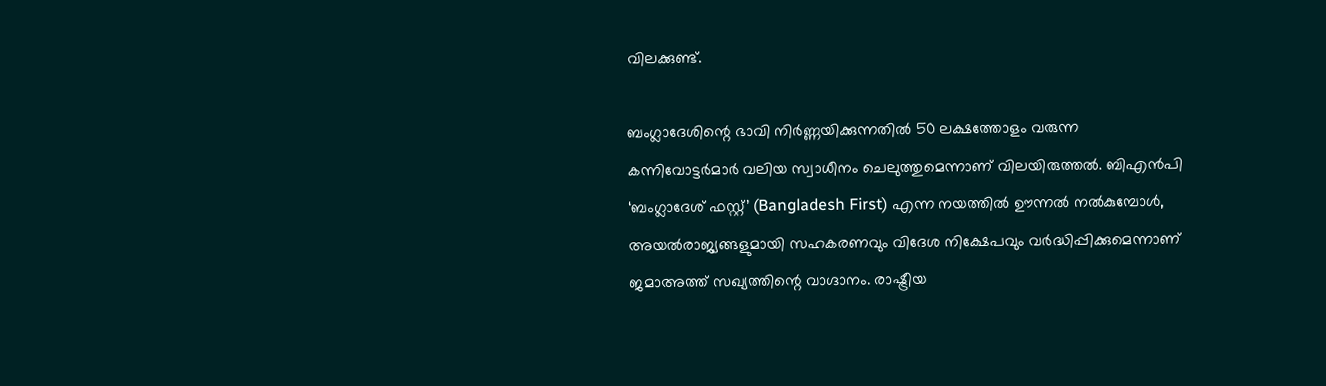വിലക്കുണ്ട്.

ബംഗ്ലാദേശിന്റെ ഭാവി നിര്‍ണ്ണയിക്കുന്നതില്‍ 50 ലക്ഷത്തോളം വരുന്ന കന്നിവോട്ടര്‍മാര്‍ വലിയ സ്വാധീനം ചെലുത്തുമെന്നാണ് വിലയിരുത്തല്‍. ബിഎന്‍പി ‘ബംഗ്ലാദേശ് ഫസ്റ്റ്’ (Bangladesh First) എന്ന നയത്തില്‍ ഊന്നല്‍ നല്‍കുമ്പോള്‍, അയല്‍രാജ്യങ്ങളുമായി സഹകരണവും വിദേശ നിക്ഷേപവും വര്‍ദ്ധിപ്പിക്കുമെന്നാണ് ജമാഅത്ത് സഖ്യത്തിന്റെ വാഗ്ദാനം. രാഷ്ട്രീയ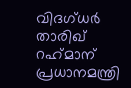വിദഗ്ധര്‍ താരിഖ് റഹ്‌മാന് പ്രധാനമന്ത്രി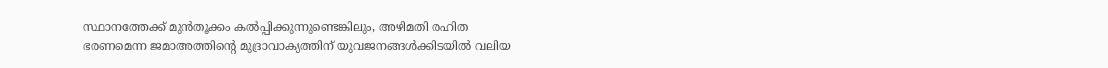സ്ഥാനത്തേക്ക് മുന്‍തൂക്കം കല്‍പ്പിക്കുന്നുണ്ടെങ്കിലും, അഴിമതി രഹിത ഭരണമെന്ന ജമാഅത്തിന്റെ മുദ്രാവാക്യത്തിന് യുവജനങ്ങള്‍ക്കിടയില്‍ വലിയ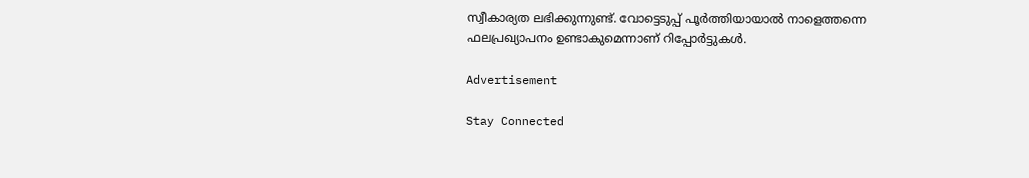സ്വീകാര്യത ലഭിക്കുന്നുണ്ട്. വോട്ടെടുപ്പ് പൂര്‍ത്തിയായാല്‍ നാളെത്തന്നെ ഫലപ്രഖ്യാപനം ഉണ്ടാകുമെന്നാണ് റിപ്പോര്‍ട്ടുകള്‍.

Advertisement

Stay Connected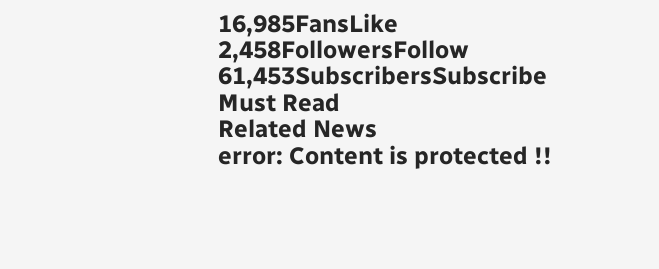16,985FansLike
2,458FollowersFollow
61,453SubscribersSubscribe
Must Read
Related News
error: Content is protected !!